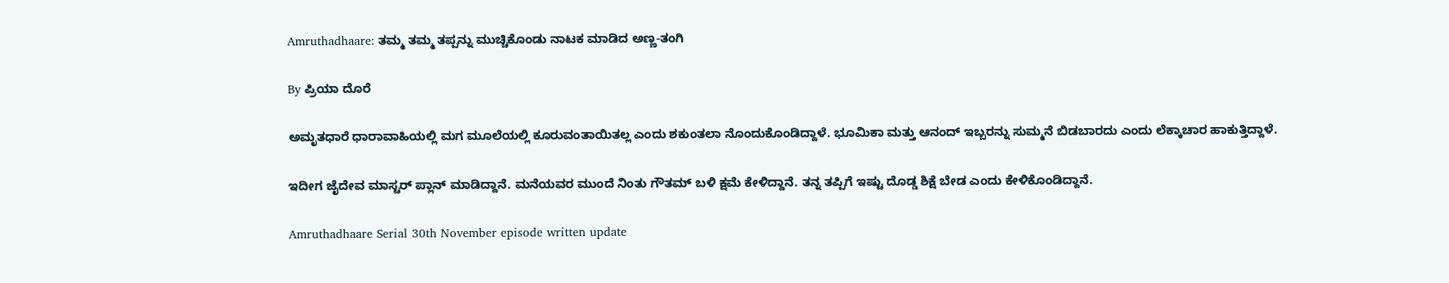Amruthadhaare: ತಮ್ಮ ತಮ್ಮ ತಪ್ಪನ್ನು ಮುಚ್ಚಿಕೊಂಡು ನಾಟಕ ಮಾಡಿದ ಅಣ್ಣ-ತಂಗಿ

By ಪ್ರಿಯಾ ದೊರೆ

ಅಮೃತಧಾರೆ ಧಾರಾವಾಹಿಯಲ್ಲಿ ಮಗ ಮೂಲೆಯಲ್ಲಿ ಕೂರುವಂತಾಯಿತಲ್ಲ ಎಂದು ಶಕುಂತಲಾ ನೊಂದುಕೊಂಡಿದ್ದಾಳೆ. ಭೂಮಿಕಾ ಮತ್ತು ಆನಂದ್ ಇಬ್ಬರನ್ನು ಸುಮ್ಮನೆ ಬಿಡಬಾರದು ಎಂದು ಲೆಕ್ಕಾಚಾರ ಹಾಕುತ್ತಿದ್ದಾಳೆ.

ಇದೀಗ ಜೈದೇವ ಮಾಸ್ಟರ್ ಪ್ಲಾನ್ ಮಾಡಿದ್ದಾನೆ. ಮನೆಯವರ ಮುಂದೆ ನಿಂತು ಗೌತಮ್ ಬಳಿ ಕ್ಷಮೆ ಕೇಳಿದ್ದಾನೆ. ತನ್ನ ತಪ್ಪಿಗೆ ಇಷ್ಟು ದೊಡ್ಡ ಶಿಕ್ಷೆ ಬೇಡ ಎಂದು ಕೇಳಿಕೊಂಡಿದ್ದಾನೆ.

Amruthadhaare Serial 30th November episode written update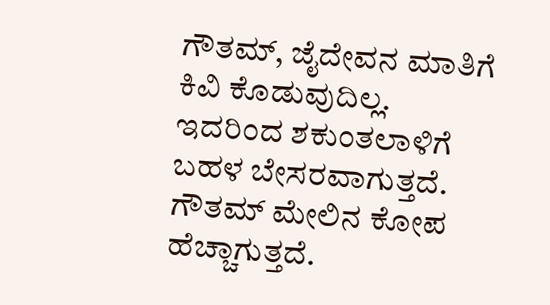ಗೌತಮ್, ಜೈದೇವನ ಮಾತಿಗೆ ಕಿವಿ ಕೊಡುವುದಿಲ್ಲ. ಇದರಿಂದ ಶಕುಂತಲಾಳಿಗೆ ಬಹಳ ಬೇಸರವಾಗುತ್ತದೆ. ಗೌತಮ್ ಮೇಲಿನ ಕೋಪ ಹೆಚ್ಚಾಗುತ್ತದೆ.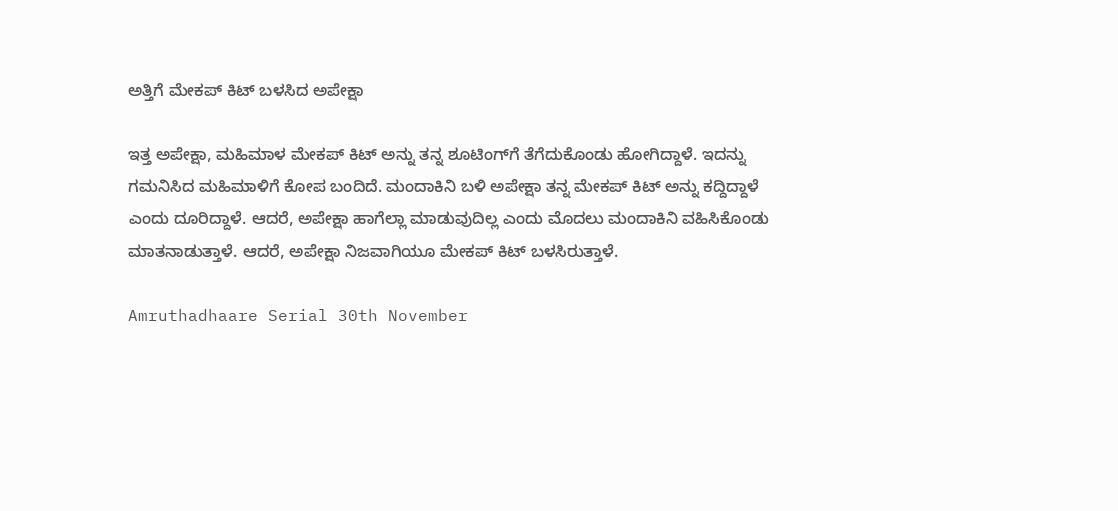ಅತ್ತಿಗೆ ಮೇಕಪ್ ಕಿಟ್ ಬಳಸಿದ ಅಪೇಕ್ಷಾ

ಇತ್ತ ಅಪೇಕ್ಷಾ, ಮಹಿಮಾಳ ಮೇಕಪ್ ಕಿಟ್ ಅನ್ನು ತನ್ನ ಶೂಟಿಂಗ್‌ಗೆ ತೆಗೆದುಕೊಂಡು ಹೋಗಿದ್ದಾಳೆ. ಇದನ್ನು ಗಮನಿಸಿದ ಮಹಿಮಾಳಿಗೆ ಕೋಪ ಬಂದಿದೆ. ಮಂದಾಕಿನಿ ಬಳಿ ಅಪೇಕ್ಷಾ ತನ್ನ ಮೇಕಪ್ ಕಿಟ್ ಅನ್ನು ಕದ್ದಿದ್ದಾಳೆ ಎಂದು ದೂರಿದ್ದಾಳೆ. ಆದರೆ, ಅಪೇಕ್ಷಾ ಹಾಗೆಲ್ಲಾ ಮಾಡುವುದಿಲ್ಲ ಎಂದು ಮೊದಲು ಮಂದಾಕಿನಿ ವಹಿಸಿಕೊಂಡು ಮಾತನಾಡುತ್ತಾಳೆ. ಆದರೆ, ಅಪೇಕ್ಷಾ ನಿಜವಾಗಿಯೂ ಮೇಕಪ್ ಕಿಟ್ ಬಳಸಿರುತ್ತಾಳೆ.

Amruthadhaare Serial 30th November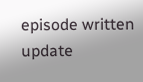episode written update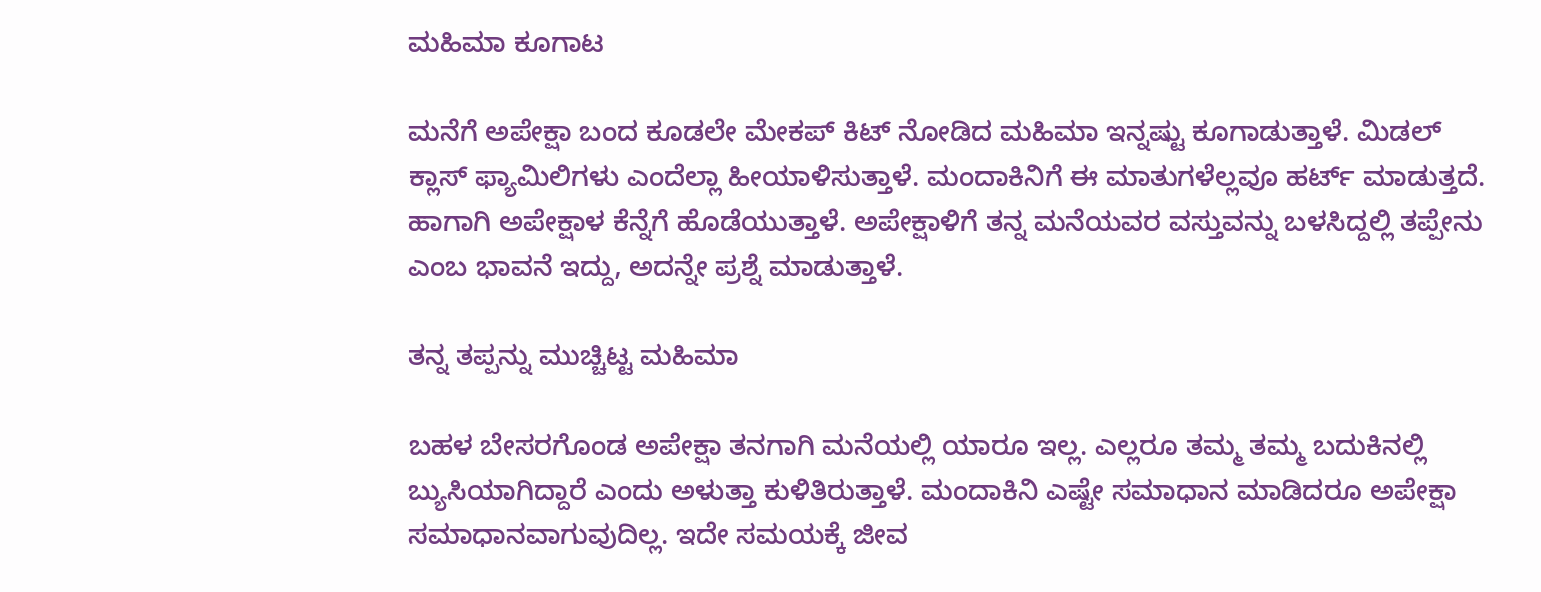ಮಹಿಮಾ ಕೂಗಾಟ

ಮನೆಗೆ ಅಪೇಕ್ಷಾ ಬಂದ ಕೂಡಲೇ ಮೇಕಪ್ ಕಿಟ್ ನೋಡಿದ ಮಹಿಮಾ ಇನ್ನಷ್ಟು ಕೂಗಾಡುತ್ತಾಳೆ. ಮಿಡಲ್ ಕ್ಲಾಸ್ ಫ್ಯಾಮಿಲಿಗಳು ಎಂದೆಲ್ಲಾ ಹೀಯಾಳಿಸುತ್ತಾಳೆ. ಮಂದಾಕಿನಿಗೆ ಈ ಮಾತುಗಳೆಲ್ಲವೂ ಹರ್ಟ್ ಮಾಡುತ್ತದೆ. ಹಾಗಾಗಿ ಅಪೇಕ್ಷಾಳ ಕೆನ್ನೆಗೆ ಹೊಡೆಯುತ್ತಾಳೆ. ಅಪೇಕ್ಷಾಳಿಗೆ ತನ್ನ ಮನೆಯವರ ವಸ್ತುವನ್ನು ಬಳಸಿದ್ದಲ್ಲಿ ತಪ್ಪೇನು ಎಂಬ ಭಾವನೆ ಇದ್ದು, ಅದನ್ನೇ ಪ್ರಶ್ನೆ ಮಾಡುತ್ತಾಳೆ.

ತನ್ನ ತಪ್ಪನ್ನು ಮುಚ್ಚಿಟ್ಟ ಮಹಿಮಾ

ಬಹಳ ಬೇಸರಗೊಂಡ ಅಪೇಕ್ಷಾ ತನಗಾಗಿ ಮನೆಯಲ್ಲಿ ಯಾರೂ ಇಲ್ಲ. ಎಲ್ಲರೂ ತಮ್ಮ ತಮ್ಮ ಬದುಕಿನಲ್ಲಿ ಬ್ಯುಸಿಯಾಗಿದ್ದಾರೆ ಎಂದು ಅಳುತ್ತಾ ಕುಳಿತಿರುತ್ತಾಳೆ. ಮಂದಾಕಿನಿ ಎಷ್ಟೇ ಸಮಾಧಾನ ಮಾಡಿದರೂ ಅಪೇಕ್ಷಾ ಸಮಾಧಾನವಾಗುವುದಿಲ್ಲ. ಇದೇ ಸಮಯಕ್ಕೆ ಜೀವ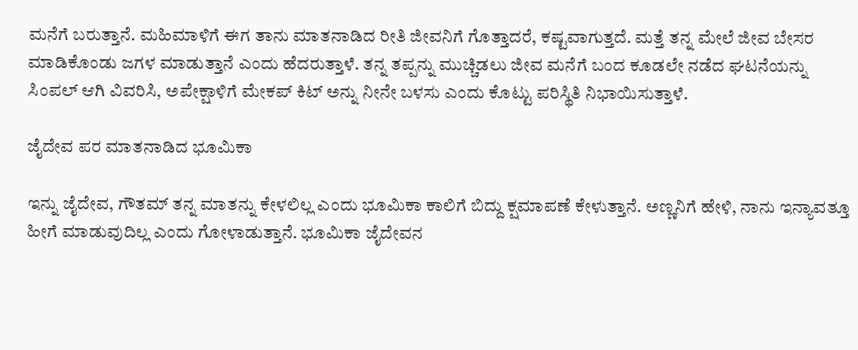ಮನೆಗೆ ಬರುತ್ತಾನೆ. ಮಹಿಮಾಳಿಗೆ ಈಗ ತಾನು ಮಾತನಾಡಿದ ರೀತಿ ಜೀವನಿಗೆ ಗೊತ್ತಾದರೆ, ಕಷ್ಟವಾಗುತ್ತದೆ. ಮತ್ತೆ ತನ್ನ ಮೇಲೆ ಜೀವ ಬೇಸರ ಮಾಡಿಕೊಂಡು ಜಗಳ ಮಾಡುತ್ತಾನೆ ಎಂದು ಹೆದರುತ್ತಾಳೆ. ತನ್ನ ತಪ್ಪನ್ನು ಮುಚ್ಚಿಡಲು ಜೀವ ಮನೆಗೆ ಬಂದ ಕೂಡಲೇ ನಡೆದ ಘಟನೆಯನ್ನು ಸಿಂಪಲ್ ಆಗಿ ವಿವರಿಸಿ, ಅಪೇಕ್ಷಾಳಿಗೆ ಮೇಕಪ್ ಕಿಟ್ ಅನ್ನು ನೀನೇ ಬಳಸು ಎಂದು ಕೊಟ್ಟು ಪರಿಸ್ಥಿತಿ ನಿಭಾಯಿಸುತ್ತಾಳೆ.

ಜೈದೇವ ಪರ ಮಾತನಾಡಿದ ಭೂಮಿಕಾ

ಇನ್ನು ಜೈದೇವ, ಗೌತಮ್ ತನ್ನ ಮಾತನ್ನು ಕೇಳಲಿಲ್ಲ ಎಂದು ಭೂಮಿಕಾ ಕಾಲಿಗೆ ಬಿದ್ದು ಕ್ಷಮಾಪಣೆ ಕೇಳುತ್ತಾನೆ. ಅಣ್ಣನಿಗೆ ಹೇಳಿ, ನಾನು ಇನ್ಯಾವತ್ತೂ ಹೀಗೆ ಮಾಡುವುದಿಲ್ಲ ಎಂದು ಗೋಳಾಡುತ್ತಾನೆ. ಭೂಮಿಕಾ ಜೈದೇವನ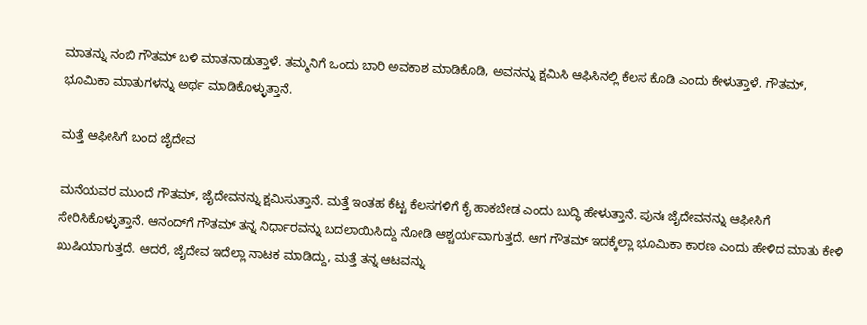ಮಾತನ್ನು ನಂಬಿ ಗೌತಮ್ ಬಳಿ ಮಾತನಾಡುತ್ತಾಳೆ. ತಮ್ಮನಿಗೆ ಒಂದು ಬಾರಿ ಅವಕಾಶ ಮಾಡಿಕೊಡಿ, ಅವನನ್ನು ಕ್ಷಮಿಸಿ ಆಫಿಸಿನಲ್ಲಿ ಕೆಲಸ ಕೊಡಿ ಎಂದು ಕೇಳುತ್ತಾಳೆ. ಗೌತಮ್, ಭೂಮಿಕಾ ಮಾತುಗಳನ್ನು ಅರ್ಥ ಮಾಡಿಕೊಳ್ಳುತ್ತಾನೆ.

ಮತ್ತೆ ಆಫೀಸಿಗೆ ಬಂದ ಜೈದೇವ

ಮನೆಯವರ ಮುಂದೆ ಗೌತಮ್, ಜೈದೇವನನ್ನು ಕ್ಷಮಿಸುತ್ತಾನೆ. ಮತ್ತೆ ಇಂತಹ ಕೆಟ್ಟ ಕೆಲಸಗಳಿಗೆ ಕೈ ಹಾಕಬೇಡ ಎಂದು ಬುದ್ಧಿ ಹೇಳುತ್ತಾನೆ. ಪುನಃ ಜೈದೇವನನ್ನು ಆಫೀಸಿಗೆ ಸೇರಿಸಿಕೊಳ್ಳುತ್ತಾನೆ. ಆನಂದ್‌ಗೆ ಗೌತಮ್ ತನ್ನ ನಿರ್ಧಾರವನ್ನು ಬದಲಾಯಿಸಿದ್ದು ನೋಡಿ ಆಶ್ಚರ್ಯವಾಗುತ್ತದೆ. ಆಗ ಗೌತಮ್ ಇದಕ್ಕೆಲ್ಲಾ ಭೂಮಿಕಾ ಕಾರಣ ಎಂದು ಹೇಳಿದ ಮಾತು ಕೇಳಿ ಖುಷಿಯಾಗುತ್ತದೆ. ಆದರೆ, ಜೈದೇವ ಇದೆಲ್ಲಾ ನಾಟಕ ಮಾಡಿದ್ದು, ಮತ್ತೆ ತನ್ನ ಆಟವನ್ನು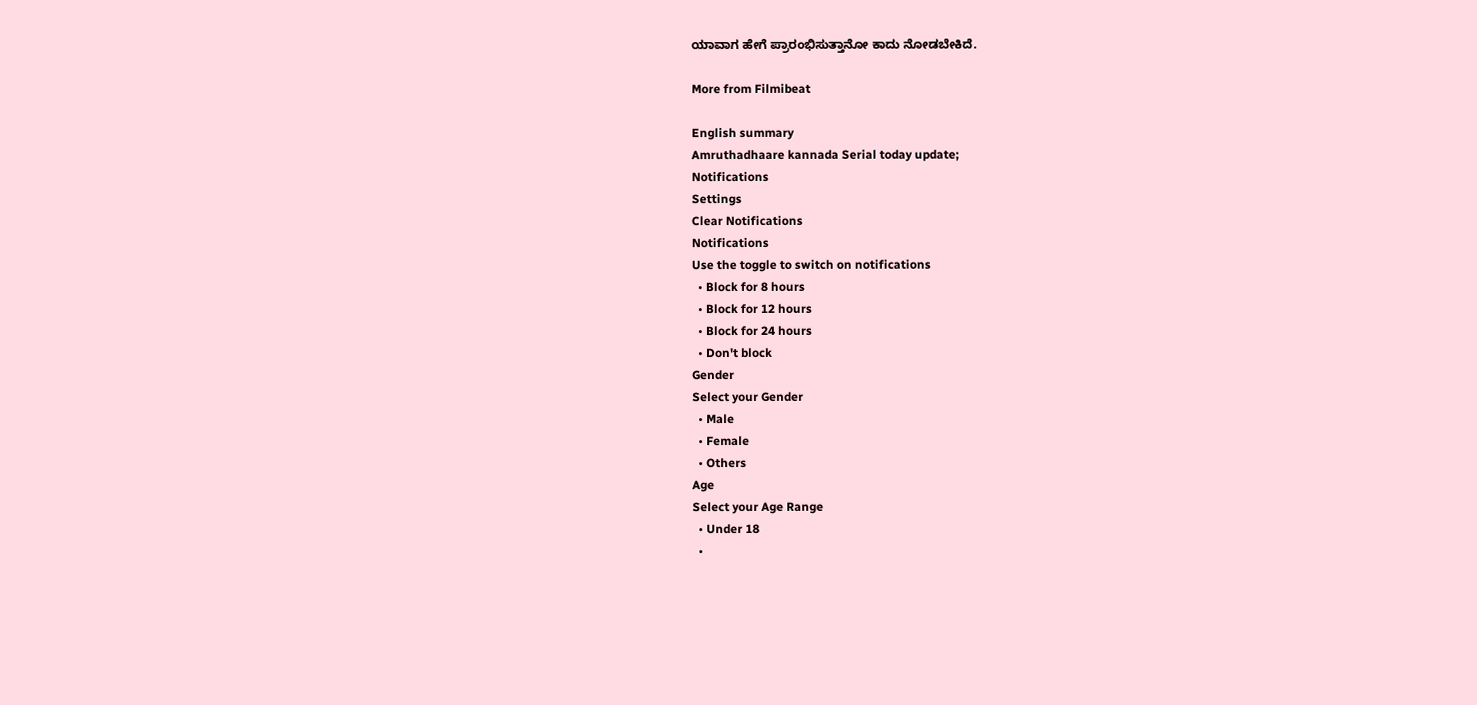ಯಾವಾಗ ಹೇಗೆ ಪ್ರಾರಂಭಿಸುತ್ತಾನೋ ಕಾದು ನೋಡಬೇಕಿದೆ.

More from Filmibeat

English summary
Amruthadhaare kannada Serial today update;
Notifications
Settings
Clear Notifications
Notifications
Use the toggle to switch on notifications
  • Block for 8 hours
  • Block for 12 hours
  • Block for 24 hours
  • Don't block
Gender
Select your Gender
  • Male
  • Female
  • Others
Age
Select your Age Range
  • Under 18
  •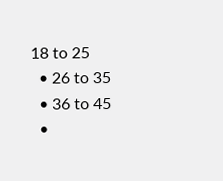18 to 25
  • 26 to 35
  • 36 to 45
  •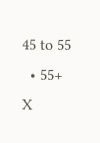45 to 55
  • 55+
X